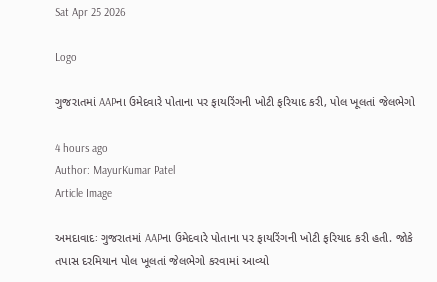Sat Apr 25 2026

Logo

ગુજરાતમાં AAPના ઉમેદવારે પોતાના પર ફાયરિંગની ખોટી ફરિયાદ કરી, પોલ ખૂલતાં જેલભેગો

4 hours ago
Author: MayurKumar Patel
Article Image

અમદાવાદઃ ગુજરાતમાં AAPના ઉમેદવારે પોતાના પર ફાયરિંગની ખોટી ફરિયાદ કરી હતી. જોકે તપાસ દરમિયાન પોલ ખૂલતાં જેલભેગો કરવામાં આવ્યો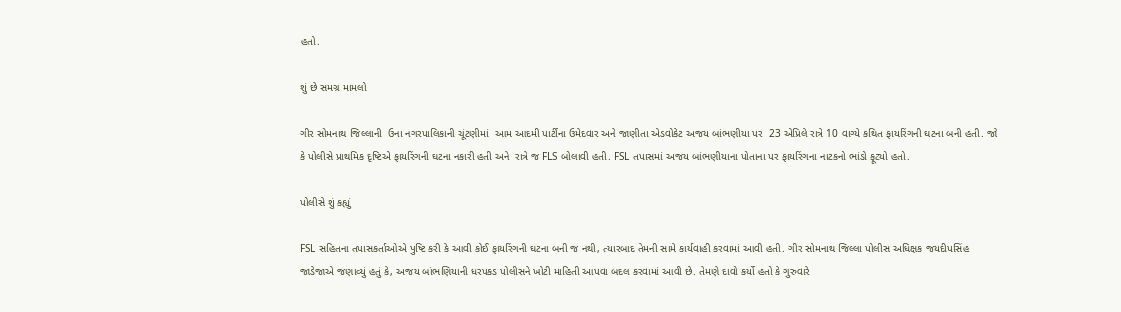હતો.

શું છે સમગ્ર મામલો

ગીર સોમનાથ જિલ્લાની  ઉના નગરપાલિકાની ચૂંટણીમાં  આમ આદમી પાર્ટીના ઉમેદવાર અને જાણીતા એડવોકેટ અજય બાંભણીયા પર  23 એપ્રિલે રાત્રે 10 વાગ્યે કથિત ફાયરિંગની ઘટના બની હતી. જો કે પોલીસે પ્રાથમિક દૃષ્ટિએ ફાયરિંગની ઘટના નકારી હતી અને  રાત્રે જ FLS બોલાવી હતી. FSL તપાસમાં અજય બાંભણીયાના પોતાના પર ફાયરિંગના નાટકનો ભાંડો ફૂટ્યો હતો.

પોલીસે શું કહ્યું

FSL સહિતના તપાસકર્તાઓએ પુષ્ટિ કરી કે આવી કોઈ ફાયરિંગની ઘટના બની જ નથી, ત્યારબાદ તેમની સામે કાર્યવાહી કરવામાં આવી હતી. ગીર સોમનાથ જિલ્લા પોલીસ અધિક્ષક જયદીપસિંહ જાડેજાએ જણાવ્યું હતું કે, અજય બાંભણિયાની ધરપકડ પોલીસને ખોટી માહિતી આપવા બદલ કરવામાં આવી છે. તેમણે દાવો કર્યો હતો કે ગુરુવારે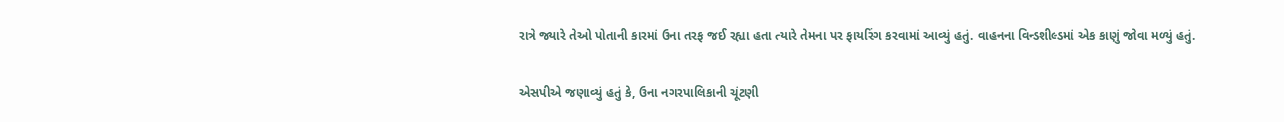રાત્રે જ્યારે તેઓ પોતાની કારમાં ઉના તરફ જઈ રહ્યા હતા ત્યારે તેમના પર ફાયરિંગ કરવામાં આવ્યું હતું. વાહનના વિન્ડશીલ્ડમાં એક કાણું જોવા મળ્યું હતું.

એસપીએ જણાવ્યું હતું કે, ઉના નગરપાલિકાની ચૂંટણી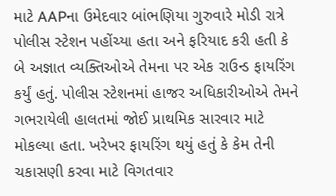માટે AAPના ઉમેદવાર બાંભણિયા ગુરુવારે મોડી રાત્રે પોલીસ સ્ટેશન પહોંચ્યા હતા અને ફરિયાદ કરી હતી કે બે અજ્ઞાત વ્યક્તિઓએ તેમના પર એક રાઉન્ડ ફાયરિંગ કર્યું હતું. પોલીસ સ્ટેશનમાં હાજર અધિકારીઓએ તેમને ગભરાયેલી હાલતમાં જોઈ પ્રાથમિક સારવાર માટે મોકલ્યા હતા. ખરેખર ફાયરિંગ થયું હતું કે કેમ તેની ચકાસણી કરવા માટે વિગતવાર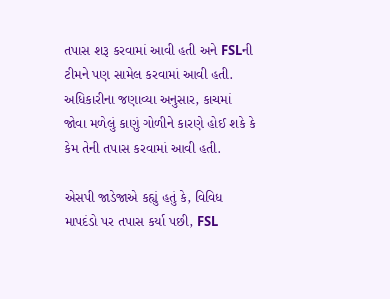તપાસ શરૂ કરવામાં આવી હતી અને FSLની ટીમને પણ સામેલ કરવામાં આવી હતી. અધિકારીના જણાવ્યા અનુસાર, કાચમાં જોવા મળેલું કાણું ગોળીને કારણે હોઈ શકે કે કેમ તેની તપાસ કરવામાં આવી હતી.

એસપી જાડેજાએ કહ્યું હતું કે, વિવિધ માપદંડો પર તપાસ કર્યા પછી, FSL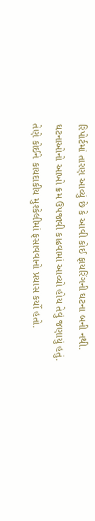રિપોર્ટમાં તારણ આવ્યું છે કે આવી કોઈ ફાયરિંગની ઘટના બની નથી. ઘટનાઓનો આખો ક્રમ ઉપજાવી કાઢવામાં આવ્યો હોય તેવું જણાયું હતું. તેણે કોઈને કાયદાકીય મુશ્કેલીમાં ફસાવવાનો પ્રયાસ કર્યો હતો.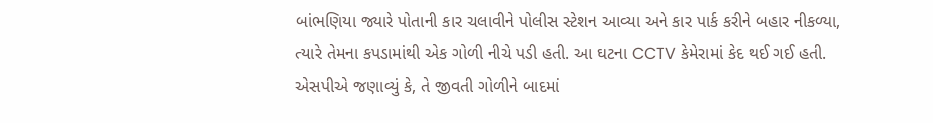બાંભણિયા જ્યારે પોતાની કાર ચલાવીને પોલીસ સ્ટેશન આવ્યા અને કાર પાર્ક કરીને બહાર નીકળ્યા, ત્યારે તેમના કપડામાંથી એક ગોળી નીચે પડી હતી. આ ઘટના CCTV કેમેરામાં કેદ થઈ ગઈ હતી. એસપીએ જણાવ્યું કે, તે જીવતી ગોળીને બાદમાં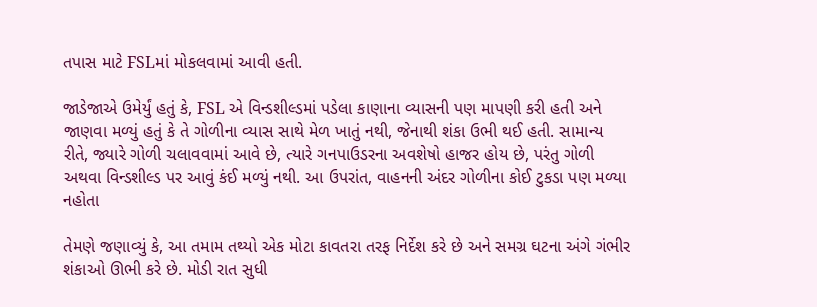તપાસ માટે FSLમાં મોકલવામાં આવી હતી.

જાડેજાએ ઉમેર્યું હતું કે, FSL એ વિન્ડશીલ્ડમાં પડેલા કાણાના વ્યાસની પણ માપણી કરી હતી અને જાણવા મળ્યું હતું કે તે ગોળીના વ્યાસ સાથે મેળ ખાતું નથી, જેનાથી શંકા ઉભી થઈ હતી. સામાન્ય રીતે, જ્યારે ગોળી ચલાવવામાં આવે છે, ત્યારે ગનપાઉડરના અવશેષો હાજર હોય છે, પરંતુ ગોળી અથવા વિન્ડશીલ્ડ પર આવું કંઈ મળ્યું નથી. આ ઉપરાંત, વાહનની અંદર ગોળીના કોઈ ટુકડા પણ મળ્યા નહોતા

તેમણે જણાવ્યું કે, આ તમામ તથ્યો એક મોટા કાવતરા તરફ નિર્દેશ કરે છે અને સમગ્ર ઘટના અંગે ગંભીર શંકાઓ ઊભી કરે છે. મોડી રાત સુધી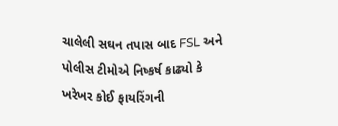ચાલેલી સઘન તપાસ બાદ FSL અને પોલીસ ટીમોએ નિષ્કર્ષ કાઢ્યો કે ખરેખર કોઈ ફાયરિંગની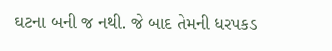ઘટના બની જ નથી. જે બાદ તેમની ધરપકડ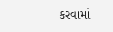કરવામાં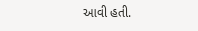આવી હતી.